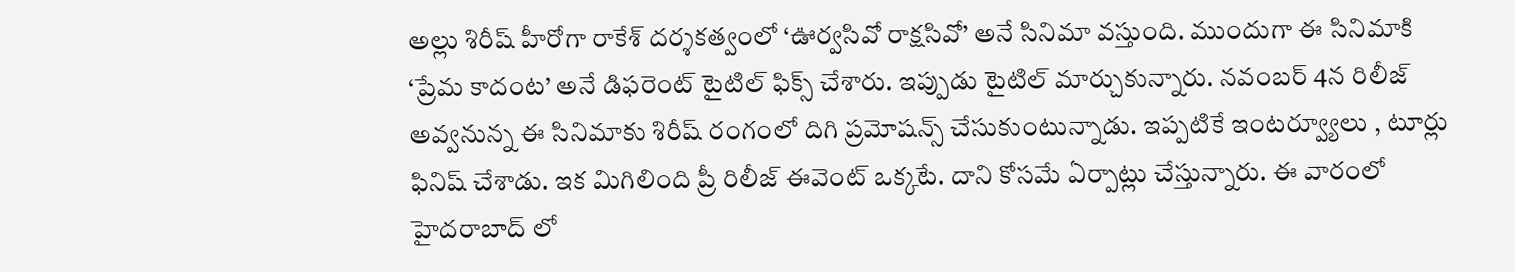అల్లు శిరీష్ హీరోగా రాకేశ్ దర్శకత్వంలో ‘ఊర్వసివో రాక్షసివో’ అనే సినిమా వస్తుంది. ముందుగా ఈ సినిమాకి ‘ప్రేమ కాదంట’ అనే డిఫరెంట్ టైటిల్ ఫిక్స్ చేశారు. ఇప్పుడు టైటిల్ మార్చుకున్నారు. నవంబర్ 4న రిలీజ్ అవ్వనున్న ఈ సినిమాకు శిరీష్ రంగంలో దిగి ప్రమోషన్స్ చేసుకుంటున్నాడు. ఇప్పటికే ఇంటర్వ్యూలు , టూర్లు ఫినిష్ చేశాడు. ఇక మిగిలింది ప్రీ రిలీజ్ ఈవెంట్ ఒక్కటే. దాని కోసమే ఏర్పాట్లు చేస్తున్నారు. ఈ వారంలో హైదరాబాద్ లో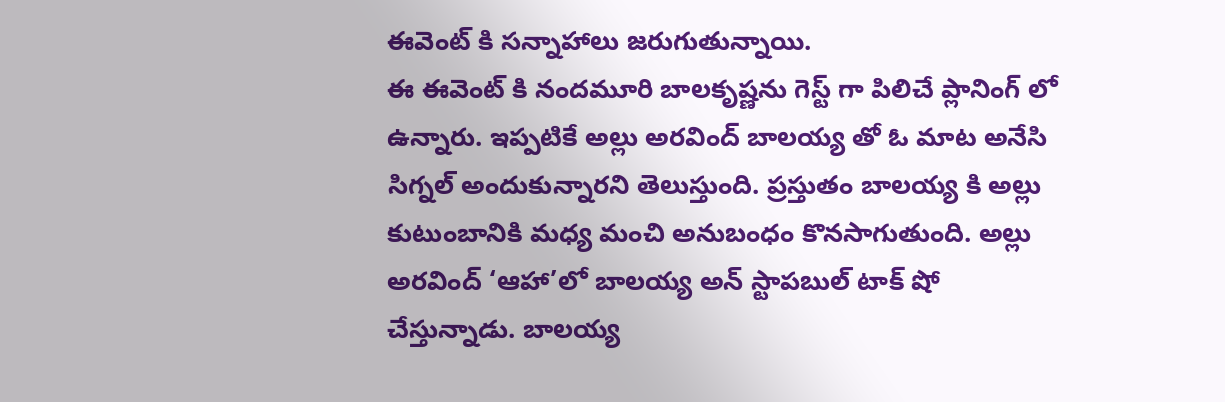ఈవెంట్ కి సన్నాహాలు జరుగుతున్నాయి.
ఈ ఈవెంట్ కి నందమూరి బాలకృష్ణను గెస్ట్ గా పిలిచే ప్లానింగ్ లో ఉన్నారు. ఇప్పటికే అల్లు అరవింద్ బాలయ్య తో ఓ మాట అనేసి సిగ్నల్ అందుకున్నారని తెలుస్తుంది. ప్రస్తుతం బాలయ్య కి అల్లు కుటుంబానికి మధ్య మంచి అనుబంధం కొనసాగుతుంది. అల్లు అరవింద్ ‘ఆహా’లో బాలయ్య అన్ స్టాపబుల్ టాక్ షో చేస్తున్నాడు. బాలయ్య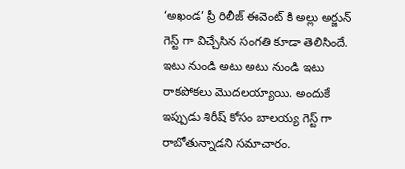‘అఖండ’ ప్రీ రిలీజ్ ఈవెంట్ కి అల్లు అర్జున్ గెస్ట్ గా విచ్చేసిన సంగతి కూడా తెలిసిందే. ఇటు నుండి అటు అటు నుండి ఇటు రాకపోకలు మొదలయ్యాయి. అందుకే ఇప్పుడు శిరీష్ కోసం బాలయ్య గెస్ట్ గా రాబోతున్నాడని సమాచారం.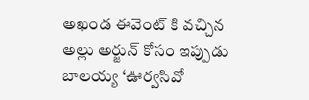అఖండ ఈవెంట్ కి వచ్చిన అల్లు అర్జున్ కోసం ఇప్పుడు బాలయ్య ‘ఊర్వసివో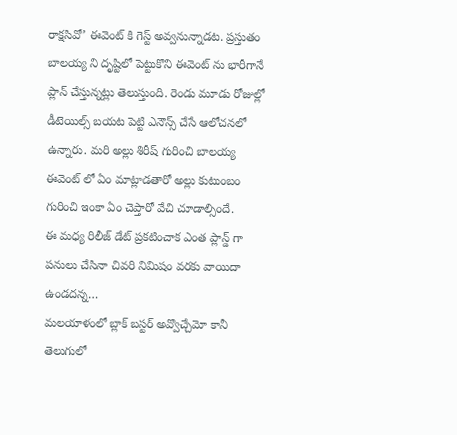రాక్షసివో’ ఈవెంట్ కి గెస్ట్ అవ్వనున్నాడట. ప్రస్తుతం బాలయ్య ని దృష్టిలో పెట్టుకొని ఈవెంట్ ను భారీగానే ప్లాన్ చేస్తున్నట్లు తెలుస్తుంది. రెండు మూడు రోజుల్లో డీటెయిల్స్ బయట పెట్టి ఎనౌన్స్ చేసే ఆలోచనలో ఉన్నారు. మరి అల్లు శిరీష్ గురించి బాలయ్య ఈవెంట్ లో ఏం మాట్లాడతారో అల్లు కుటుంబం గురించి ఇంకా ఏం చెప్తారో వేచి చూడాల్సిందే.
ఈ మధ్య రిలీజ్ డేట్ ప్రకటించాక ఎంత ప్లాన్డ్ గా పనులు చేసినా చివరి నిమిషం వరకు వాయిదా ఉండదన్న…
మలయాళంలో బ్లాక్ బస్టర్ అవ్వొచ్చేమో కానీ తెలుగులో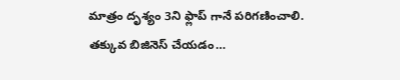మాత్రం దృశ్యం 3ని ఫ్లాప్ గానే పరిగణించాలి. తక్కువ బిజినెస్ చేయడం…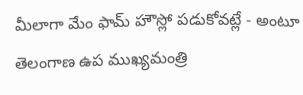మీలాగా మేం ఫామ్ హౌస్లో పడుకోవట్లే - అంటూ తెలంగాణ ఉప ముఖ్యమంత్రి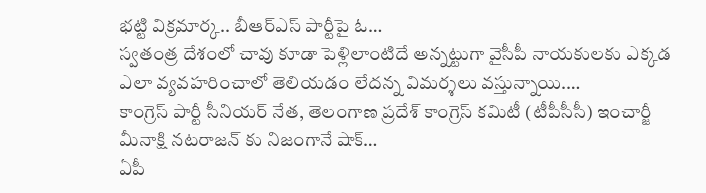భట్టి విక్రమార్క.. బీఆర్ఎస్ పార్టీపై ఓ…
స్వతంత్ర దేశంలో చావు కూడా పెళ్లిలాంటిదే అన్నట్టుగా వైసీపీ నాయకులకు ఎక్కడ ఎలా వ్యవహరించాలో తెలియడం లేదన్న విమర్శలు వస్తున్నాయి.…
కాంగ్రెస్ పార్టీ సీనియర్ నేత, తెలంగాణ ప్రదేశ్ కాంగ్రెస్ కమిటీ (టీపీసీసీ) ఇంచార్జీ మీనాక్షి నటరాజన్ కు నిజంగానే షాక్…
ఏపీ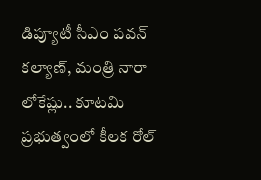డిప్యూటీ సీఎం పవన్ కల్యాణ్, మంత్రి నారా లోకేష్లు.. కూటమి ప్రభుత్వంలో కీలక రోల్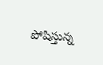పోషిస్తున్న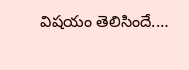విషయం తెలిసిందే.…